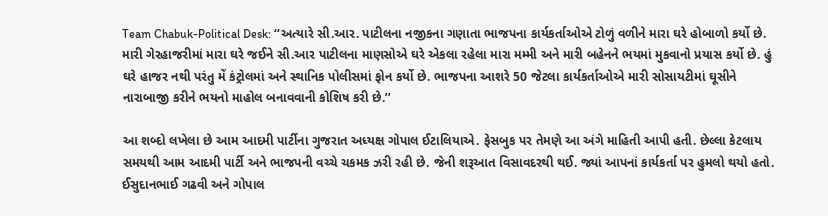Team Chabuk-Political Desk: ‘‘અત્યારે સી.આર. પાટીલના નજીકના ગણાતા ભાજપના કાર્યકર્તાઓએ ટોળું વળીને મારા ઘરે હોબાળો કર્યો છે. મારી ગેરહાજરીમાં મારા ઘરે જઈને સી.આર પાટીલના માણસોએ ઘરે એકલા રહેલા મારા મમ્મી અને મારી બહેનને ભયમાં મુકવાનો પ્રયાસ કર્યો છે. હું ઘરે હાજર નથી પરંતુ મેં કંટ્રોલમાં અને સ્થાનિક પોલીસમાં ફોન કર્યો છે. ભાજપના આશરે 50 જેટલા કાર્યકર્તાઓએ મારી સોસાયટીમાં ઘૂસીને નારાબાજી કરીને ભયનો માહોલ બનાવવાની કોશિષ કરી છે.’’

આ શબ્દો લખેલા છે આમ આદમી પાર્ટીના ગુજરાત અધ્યક્ષ ગોપાલ ઈટાલિયાએ. ફેસબુક પર તેમણે આ અંગે માહિતી આપી હતી. છેલ્લા કેટલાય સમયથી આમ આદમી પાર્ટી અને ભાજપની વચ્ચે ચકમક ઝરી રહી છે. જેની શરૂઆત વિસાવદરથી થઈ. જ્યાં આપનાં કાર્યકર્તા પર હુમલો થયો હતો. ઈસુદાનભાઈ ગઢવી અને ગોપાલ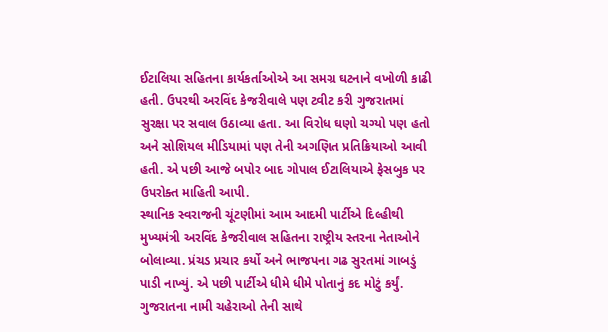ઈટાલિયા સહિતના કાર્યકર્તાઓએ આ સમગ્ર ઘટનાને વખોળી કાઢી હતી. ઉપરથી અરવિંદ કેજરીવાલે પણ ટ્વીટ કરી ગુજરાતમાં સુરક્ષા પર સવાલ ઉઠાવ્યા હતા. આ વિરોધ ઘણો ચગ્યો પણ હતો અને સોશિયલ મીડિયામાં પણ તેની અગણિત પ્રતિક્રિયાઓ આવી હતી. એ પછી આજે બપોર બાદ ગોપાલ ઈટાલિયાએ ફેસબુક પર ઉપરોક્ત માહિતી આપી.
સ્થાનિક સ્વરાજની ચૂંટણીમાં આમ આદમી પાર્ટીએ દિલ્હીથી મુખ્યમંત્રી અરવિંદ કેજરીવાલ સહિતના રાષ્ટ્રીય સ્તરના નેતાઓને બોલાવ્યા. પ્રંચડ પ્રચાર કર્યો અને ભાજપના ગઢ સુરતમાં ગાબડું પાડી નાખ્યું. એ પછી પાર્ટીએ ધીમે ધીમે પોતાનું કદ મોટું કર્યું. ગુજરાતના નામી ચહેરાઓ તેની સાથે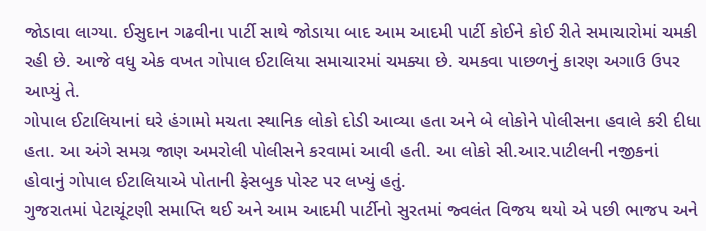જોડાવા લાગ્યા. ઈસુદાન ગઢવીના પાર્ટી સાથે જોડાયા બાદ આમ આદમી પાર્ટી કોઈને કોઈ રીતે સમાચારોમાં ચમકી રહી છે. આજે વધુ એક વખત ગોપાલ ઈટાલિયા સમાચારમાં ચમક્યા છે. ચમકવા પાછળનું કારણ અગાઉ ઉપર આપ્યું તે.
ગોપાલ ઈટાલિયાનાં ઘરે હંગામો મચતા સ્થાનિક લોકો દોડી આવ્યા હતા અને બે લોકોને પોલીસના હવાલે કરી દીધા હતા. આ અંગે સમગ્ર જાણ અમરોલી પોલીસને કરવામાં આવી હતી. આ લોકો સી.આર.પાટીલની નજીકનાં હોવાનું ગોપાલ ઈટાલિયાએ પોતાની ફેસબુક પોસ્ટ પર લખ્યું હતું.
ગુજરાતમાં પેટાચૂંટણી સમાપ્તિ થઈ અને આમ આદમી પાર્ટીનો સુરતમાં જ્વલંત વિજય થયો એ પછી ભાજપ અને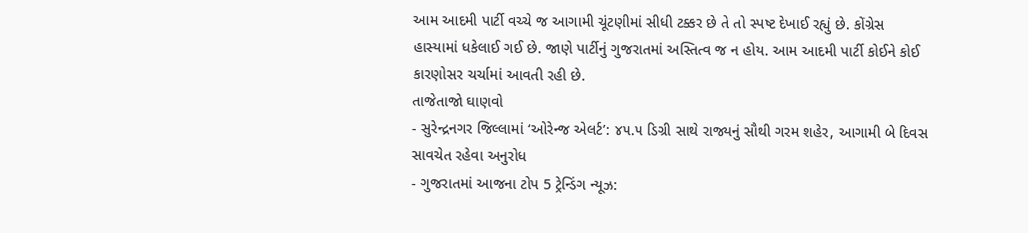આમ આદમી પાર્ટી વચ્ચે જ આગામી ચૂંટણીમાં સીધી ટક્કર છે તે તો સ્પષ્ટ દેખાઈ રહ્યું છે. કોંગ્રેસ હાસ્યામાં ધકેલાઈ ગઈ છે. જાણે પાર્ટીનું ગુજરાતમાં અસ્તિત્વ જ ન હોય. આમ આદમી પાર્ટી કોઈને કોઈ કારણોસર ચર્ચામાં આવતી રહી છે.
તાજેતાજો ઘાણવો
- સુરેન્દ્રનગર જિલ્લામાં ‘ઓરેન્જ એલર્ટ’: ૪૫.૫ ડિગ્રી સાથે રાજ્યનું સૌથી ગરમ શહેર, આગામી બે દિવસ સાવચેત રહેવા અનુરોધ
- ગુજરાતમાં આજના ટોપ 5 ટ્રેન્ડિંગ ન્યૂઝ: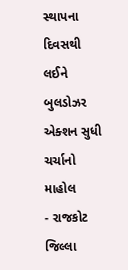સ્થાપના દિવસથી લઈને બુલડોઝર એક્શન સુધી ચર્ચાનો માહોલ
- રાજકોટ જિલ્લા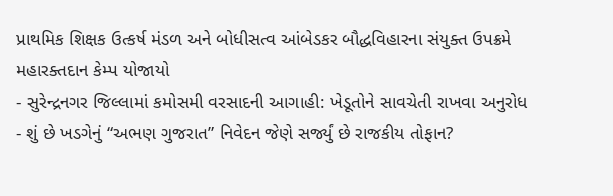પ્રાથમિક શિક્ષક ઉત્કર્ષ મંડળ અને બોધીસત્વ આંબેડકર બૌદ્ધવિહારના સંયુક્ત ઉપક્રમે મહારક્તદાન કેમ્પ યોજાયો
- સુરેન્દ્રનગર જિલ્લામાં કમોસમી વરસાદની આગાહી: ખેડૂતોને સાવચેતી રાખવા અનુરોધ
- શું છે ખડગેનું “અભણ ગુજરાત” નિવેદન જેણે સર્જ્યું છે રાજકીય તોફાન?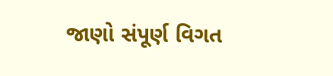જાણો સંપૂર્ણ વિગત